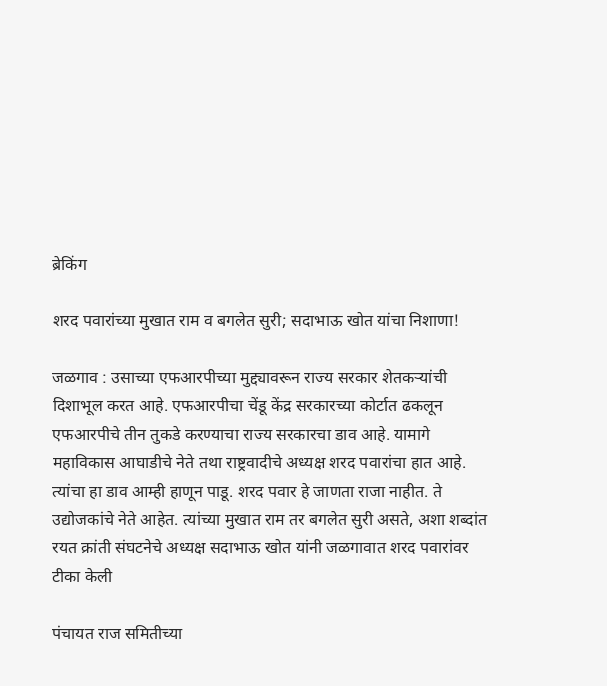ब्रेकिंग

शरद पवारांच्‍या मुखात राम व बगलेत सुरी; सदाभाऊ खोत यांचा निशाणा!

जळगाव : उसाच्या एफआरपीच्या मुद्द्यावरून राज्य सरकार शेतकऱ्यांची दिशाभूल करत आहे. एफआरपीचा चेंडू केंद्र सरकारच्या कोर्टात ढकलून एफआरपीचे तीन तुकडे करण्याचा राज्य सरकारचा डाव आहे. यामागे महाविकास आघाडीचे नेते तथा राष्ट्रवादीचे अध्यक्ष शरद पवारांचा हात आहे. त्यांचा हा डाव आम्ही हाणून पाडू. शरद पवार हे जाणता राजा नाहीत. ते उद्योजकांचे नेते आहेत. त्यांच्या मुखात राम तर बगलेत सुरी असते, अशा शब्दांत रयत क्रांती संघटनेचे अध्यक्ष सदाभाऊ खोत यांनी जळगावात शरद पवारांवर टीका केली

पंचायत राज समितीच्या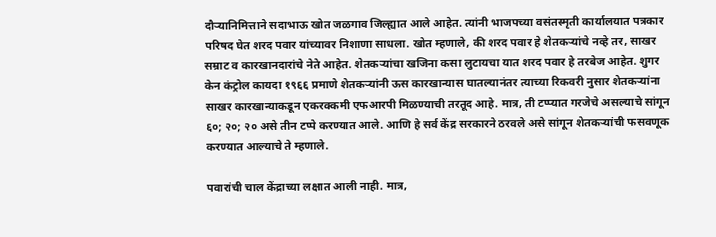दौऱ्यानिमित्ताने सदाभाऊ खोत जळगाव जिल्ह्यात आले आहेत. त्यांनी भाजपच्या वसंतस्मृती कार्यालयात पत्रकार परिषद घेत शरद पवार यांच्‍यावर निशाणा साधला. खोत म्‍हणाले, की शरद पवार हे शेतकऱ्यांचे नव्हे तर, साखर सम्राट व कारखानदारांचे नेते आहेत. शेतकऱ्यांचा खजिना कसा लुटायचा यात शरद पवार हे तरबेज आहेत. शुगर केन कंट्रोल कायदा १९६६ प्रमाणे शेतकऱ्यांनी ऊस कारखान्यास घातल्यानंतर त्याच्या रिकवरी नुसार शेतकऱ्यांना साखर कारखान्याकडून एकरक्कमी एफआरपी मिळण्याची तरतूद आहे. मात्र, ती टप्प्यात गरजेचे असल्याचे सांगून ६०; २०; २० असे तीन टप्पे करण्यात आले. आणि हे सर्व केंद्र सरकारने ठरवले असे सांगून शेतकऱ्यांची फसवणूक करण्यात आल्‍याचे ते म्‍हणाले.

पवारांची चाल केंद्राच्या लक्षात आली नाही. मात्र,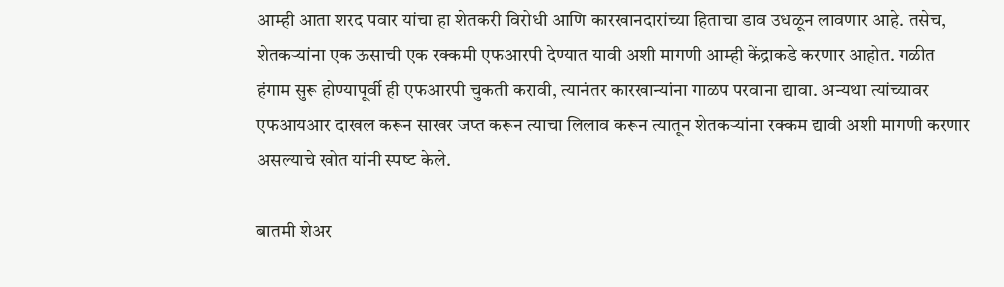आम्ही आता शरद पवार यांचा हा शेतकरी विरोधी आणि कारखानदारांच्या हिताचा डाव उधळून लावणार आहे. तसेच, शेतकऱ्यांना एक ऊसाची एक रक्कमी एफआरपी देण्यात यावी अशी मागणी आम्ही केंद्राकडे करणार आहोत. गळीत हंगाम सुरू होण्यापूर्वी ही एफआरपी चुकती करावी, त्यानंतर कारखान्यांना गाळप परवाना द्यावा. अन्यथा त्यांच्यावर एफआयआर दाखल करून साखर जप्त करून त्याचा लिलाव करून त्यातून शेतकऱ्यांना रक्कम द्यावी अशी मागणी करणार असल्‍याचे खोत यांनी स्‍पष्‍ट केले.

बातमी शेअर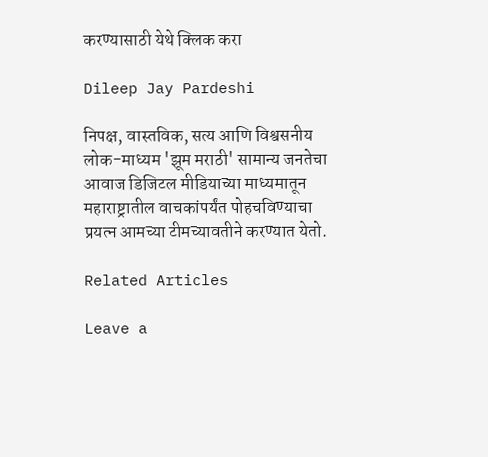करण्यासाठी येथे क्लिक करा

Dileep Jay Pardeshi

निपक्ष, वास्तविक, सत्य आणि विश्वसनीय लोक-माध्यम 'झूम मराठी' सामान्य जनतेचा आवाज डिजिटल मीडियाच्या माध्यमातून महाराष्ट्रातील वाचकांपर्यंत पोहचविण्याचा प्रयत्न आमच्या टीमच्यावतीने करण्यात येतो.

Related Articles

Leave a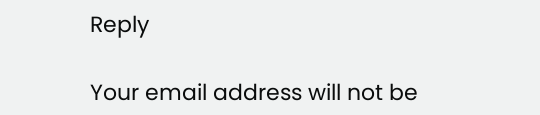Reply

Your email address will not be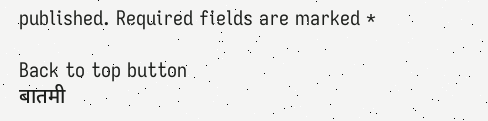published. Required fields are marked *

Back to top button
बातमी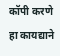कॉपी करणे हा कायद्याने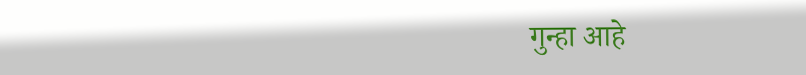गुन्हा आहे